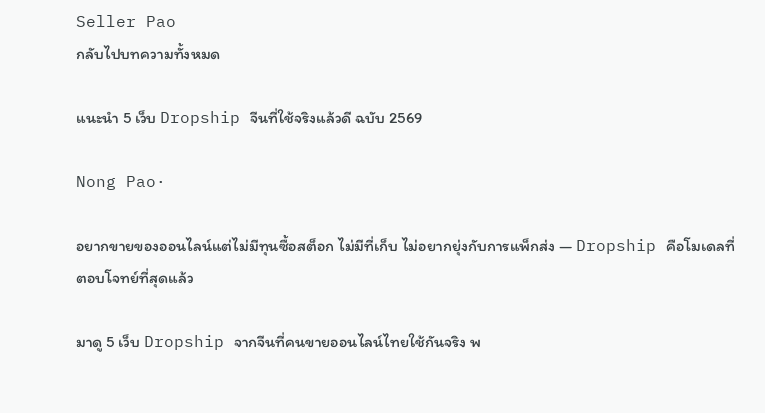Seller Pao
กลับไปบทความทั้งหมด

แนะนำ 5 เว็บ Dropship จีนที่ใช้จริงแล้วดี ฉบับ 2569

Nong Pao·

อยากขายของออนไลน์แต่ไม่มีทุนซื้อสต็อก ไม่มีที่เก็บ ไม่อยากยุ่งกับการแพ็กส่ง — Dropship คือโมเดลที่ตอบโจทย์ที่สุดแล้ว

มาดู 5 เว็บ Dropship จากจีนที่คนขายออนไลน์ไทยใช้กันจริง พ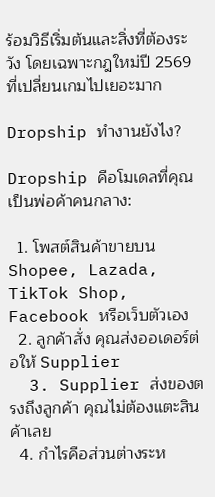ร้อมวิธีเริ่มต้นและสิ่งที่ต้องระวัง โดยเฉพาะกฎใหม่ปี 2569 ที่เปลี่ยนเกมไปเยอะมาก

Dropship ทำงานยังไง?

Dropship คือโมเดลที่คุณเป็นพ่อค้าคนกลาง:

  1. โพสต์สินค้าขายบน Shopee, Lazada, TikTok Shop, Facebook หรือเว็บตัวเอง
  2. ลูกค้าสั่ง คุณส่งออเดอร์ต่อให้ Supplier
  3. Supplier ส่งของตรงถึงลูกค้า คุณไม่ต้องแตะสินค้าเลย
  4. กำไรคือส่วนต่างระห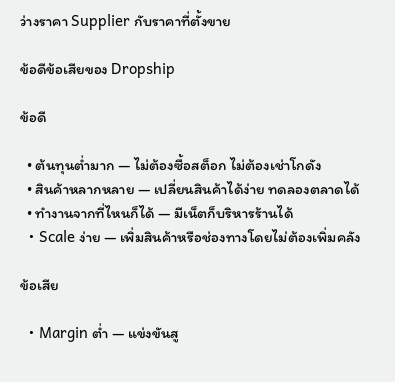ว่างราคา Supplier กับราคาที่ตั้งขาย

ข้อดีข้อเสียของ Dropship

ข้อดี

  • ต้นทุนต่ำมาก — ไม่ต้องซื้อสต็อก ไม่ต้องเช่าโกดัง
  • สินค้าหลากหลาย — เปลี่ยนสินค้าได้ง่าย ทดลองตลาดได้
  • ทำงานจากที่ไหนก็ได้ — มีเน็ตก็บริหารร้านได้
  • Scale ง่าย — เพิ่มสินค้าหรือช่องทางโดยไม่ต้องเพิ่มคลัง

ข้อเสีย

  • Margin ต่ำ — แข่งขันสู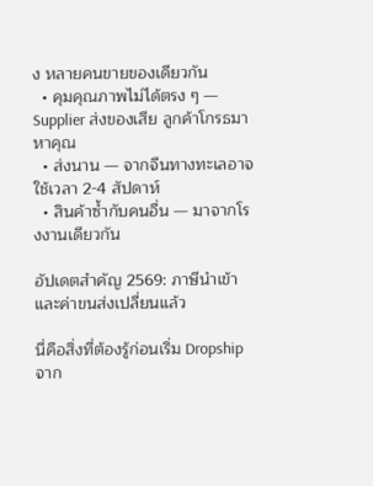ง หลายคนขายของเดียวกัน
  • คุมคุณภาพไม่ได้ตรง ๆ — Supplier ส่งของเสีย ลูกค้าโกรธมาหาคุณ
  • ส่งนาน — จากจีนทางทะเลอาจใช้เวลา 2-4 สัปดาห์
  • สินค้าซ้ำกับคนอื่น — มาจากโรงงานเดียวกัน

อัปเดตสำคัญ 2569: ภาษีนำเข้าและค่าขนส่งเปลี่ยนแล้ว

นี่คือสิ่งที่ต้องรู้ก่อนเริ่ม Dropship จาก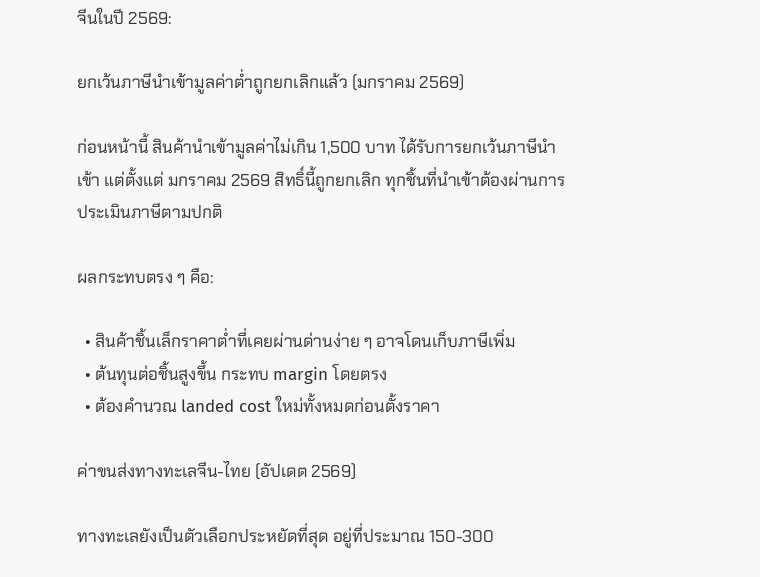จีนในปี 2569:

ยกเว้นภาษีนำเข้ามูลค่าต่ำถูกยกเลิกแล้ว (มกราคม 2569)

ก่อนหน้านี้ สินค้านำเข้ามูลค่าไม่เกิน 1,500 บาท ได้รับการยกเว้นภาษีนำเข้า แต่ตั้งแต่ มกราคม 2569 สิทธิ์นี้ถูกยกเลิก ทุกชิ้นที่นำเข้าต้องผ่านการประเมินภาษีตามปกติ

ผลกระทบตรง ๆ คือ:

  • สินค้าชิ้นเล็กราคาต่ำที่เคยผ่านด่านง่าย ๆ อาจโดนเก็บภาษีเพิ่ม
  • ต้นทุนต่อชิ้นสูงขึ้น กระทบ margin โดยตรง
  • ต้องคำนวณ landed cost ใหม่ทั้งหมดก่อนตั้งราคา

ค่าขนส่งทางทะเลจีน-ไทย (อัปเดต 2569)

ทางทะเลยังเป็นตัวเลือกประหยัดที่สุด อยู่ที่ประมาณ 150-300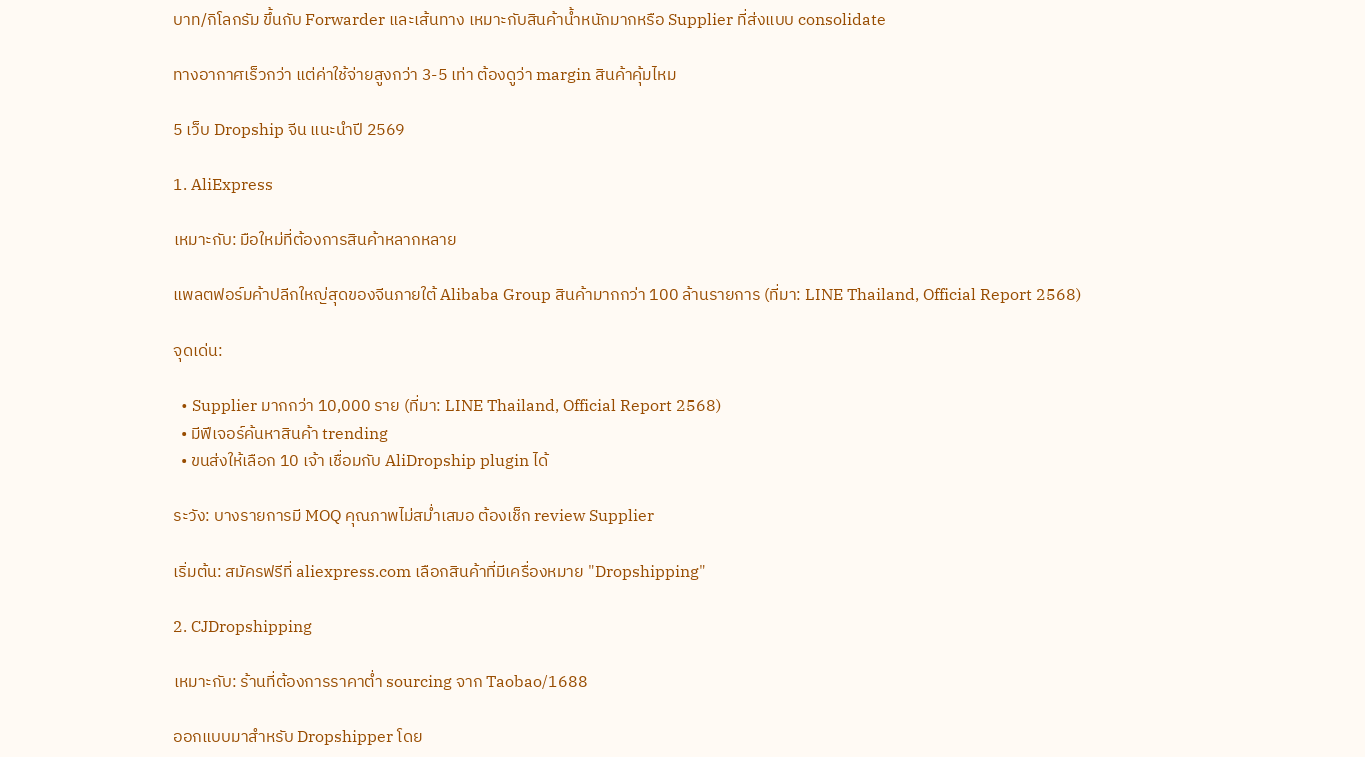บาท/กิโลกรัม ขึ้นกับ Forwarder และเส้นทาง เหมาะกับสินค้าน้ำหนักมากหรือ Supplier ที่ส่งแบบ consolidate

ทางอากาศเร็วกว่า แต่ค่าใช้จ่ายสูงกว่า 3-5 เท่า ต้องดูว่า margin สินค้าคุ้มไหม

5 เว็บ Dropship จีน แนะนำปี 2569

1. AliExpress

เหมาะกับ: มือใหม่ที่ต้องการสินค้าหลากหลาย

แพลตฟอร์มค้าปลีกใหญ่สุดของจีนภายใต้ Alibaba Group สินค้ามากกว่า 100 ล้านรายการ (ที่มา: LINE Thailand, Official Report 2568)

จุดเด่น:

  • Supplier มากกว่า 10,000 ราย (ที่มา: LINE Thailand, Official Report 2568)
  • มีฟีเจอร์ค้นหาสินค้า trending
  • ขนส่งให้เลือก 10 เจ้า เชื่อมกับ AliDropship plugin ได้

ระวัง: บางรายการมี MOQ คุณภาพไม่สม่ำเสมอ ต้องเช็ก review Supplier

เริ่มต้น: สมัครฟรีที่ aliexpress.com เลือกสินค้าที่มีเครื่องหมาย "Dropshipping"

2. CJDropshipping

เหมาะกับ: ร้านที่ต้องการราคาต่ำ sourcing จาก Taobao/1688

ออกแบบมาสำหรับ Dropshipper โดย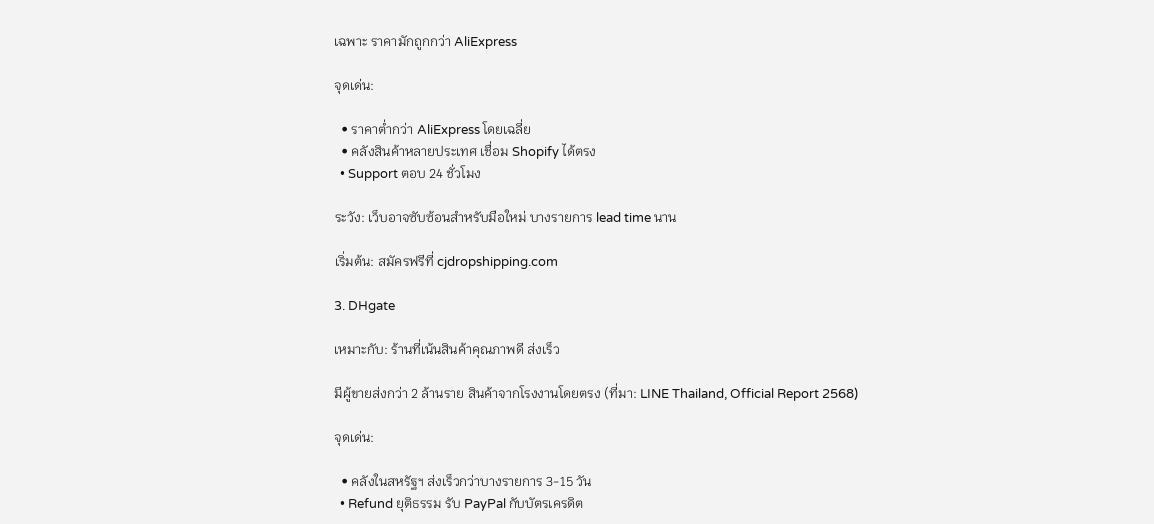เฉพาะ ราคามักถูกกว่า AliExpress

จุดเด่น:

  • ราคาต่ำกว่า AliExpress โดยเฉลี่ย
  • คลังสินค้าหลายประเทศ เชื่อม Shopify ได้ตรง
  • Support ตอบ 24 ชั่วโมง

ระวัง: เว็บอาจซับซ้อนสำหรับมือใหม่ บางรายการ lead time นาน

เริ่มต้น: สมัครฟรีที่ cjdropshipping.com

3. DHgate

เหมาะกับ: ร้านที่เน้นสินค้าคุณภาพดี ส่งเร็ว

มีผู้ขายส่งกว่า 2 ล้านราย สินค้าจากโรงงานโดยตรง (ที่มา: LINE Thailand, Official Report 2568)

จุดเด่น:

  • คลังในสหรัฐฯ ส่งเร็วกว่าบางรายการ 3-15 วัน
  • Refund ยุติธรรม รับ PayPal กับบัตรเครดิต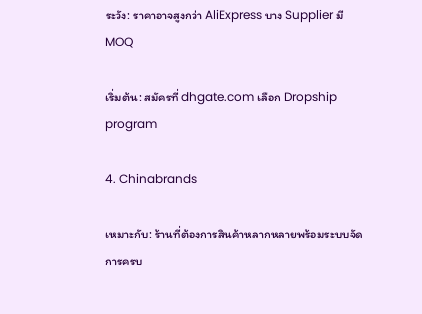ระวัง: ราคาอาจสูงกว่า AliExpress บาง Supplier มี MOQ

เริ่มต้น: สมัครที่ dhgate.com เลือก Dropship program

4. Chinabrands

เหมาะกับ: ร้านที่ต้องการสินค้าหลากหลายพร้อมระบบจัดการครบ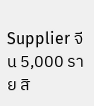Supplier จีน 5,000 ราย สิ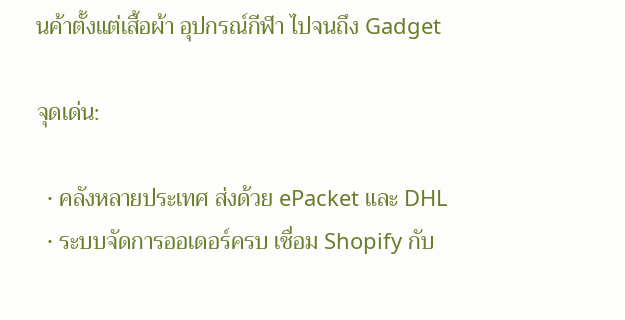นค้าตั้งแต่เสื้อผ้า อุปกรณ์กีฬา ไปจนถึง Gadget

จุดเด่น:

  • คลังหลายประเทศ ส่งด้วย ePacket และ DHL
  • ระบบจัดการออเดอร์ครบ เชื่อม Shopify กับ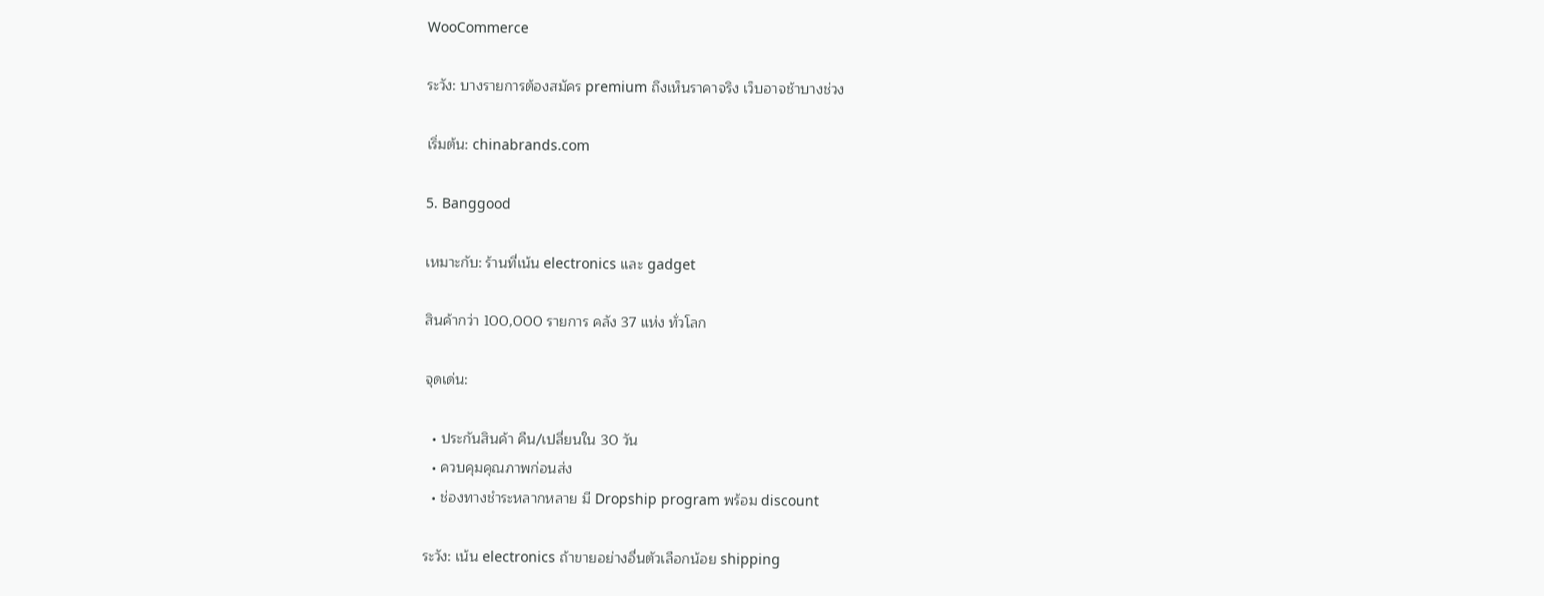WooCommerce

ระวัง: บางรายการต้องสมัคร premium ถึงเห็นราคาจริง เว็บอาจช้าบางช่วง

เริ่มต้น: chinabrands.com

5. Banggood

เหมาะกับ: ร้านที่เน้น electronics และ gadget

สินค้ากว่า 100,000 รายการ คลัง 37 แห่ง ทั่วโลก

จุดเด่น:

  • ประกันสินค้า คืน/เปลี่ยนใน 30 วัน
  • ควบคุมคุณภาพก่อนส่ง
  • ช่องทางชำระหลากหลาย มี Dropship program พร้อม discount

ระวัง: เน้น electronics ถ้าขายอย่างอื่นตัวเลือกน้อย shipping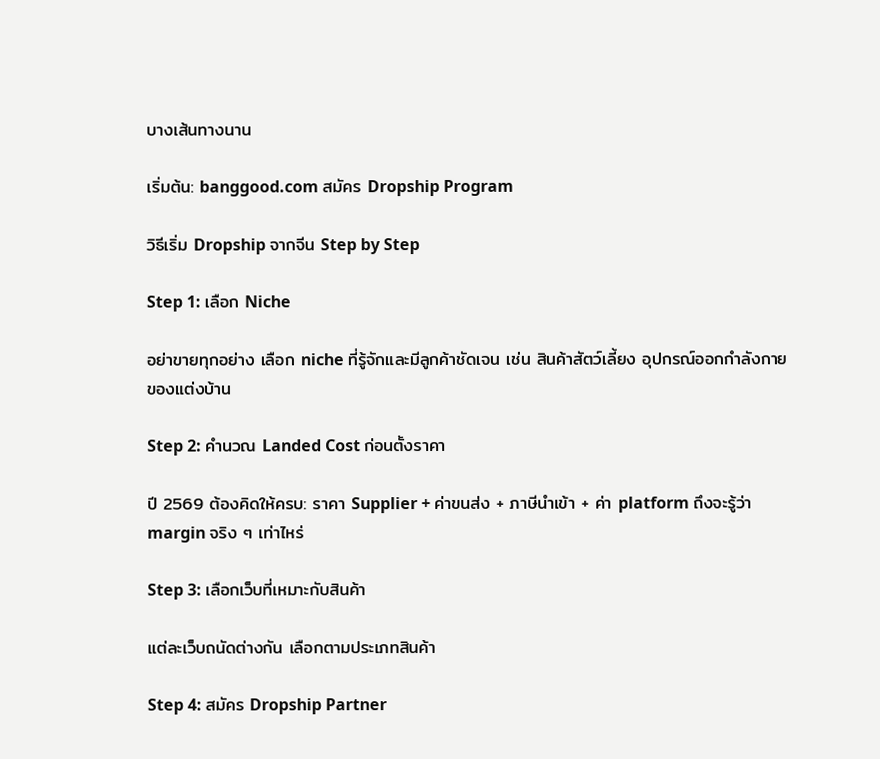บางเส้นทางนาน

เริ่มต้น: banggood.com สมัคร Dropship Program

วิธีเริ่ม Dropship จากจีน Step by Step

Step 1: เลือก Niche

อย่าขายทุกอย่าง เลือก niche ที่รู้จักและมีลูกค้าชัดเจน เช่น สินค้าสัตว์เลี้ยง อุปกรณ์ออกกำลังกาย ของแต่งบ้าน

Step 2: คำนวณ Landed Cost ก่อนตั้งราคา

ปี 2569 ต้องคิดให้ครบ: ราคา Supplier + ค่าขนส่ง + ภาษีนำเข้า + ค่า platform ถึงจะรู้ว่า margin จริง ๆ เท่าไหร่

Step 3: เลือกเว็บที่เหมาะกับสินค้า

แต่ละเว็บถนัดต่างกัน เลือกตามประเภทสินค้า

Step 4: สมัคร Dropship Partner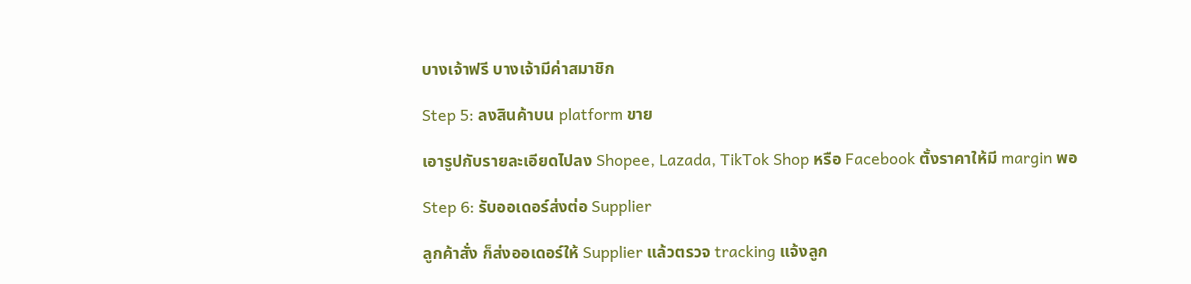บางเจ้าฟรี บางเจ้ามีค่าสมาชิก

Step 5: ลงสินค้าบน platform ขาย

เอารูปกับรายละเอียดไปลง Shopee, Lazada, TikTok Shop หรือ Facebook ตั้งราคาให้มี margin พอ

Step 6: รับออเดอร์ส่งต่อ Supplier

ลูกค้าสั่ง ก็ส่งออเดอร์ให้ Supplier แล้วตรวจ tracking แจ้งลูก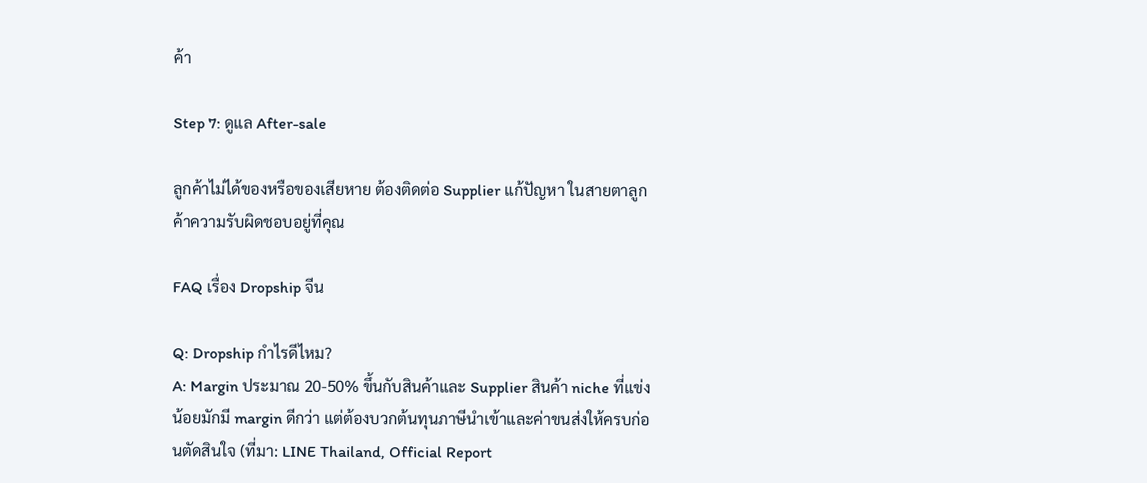ค้า

Step 7: ดูแล After-sale

ลูกค้าไม่ได้ของหรือของเสียหาย ต้องติดต่อ Supplier แก้ปัญหา ในสายตาลูกค้าความรับผิดชอบอยู่ที่คุณ

FAQ เรื่อง Dropship จีน

Q: Dropship กำไรดีไหม?
A: Margin ประมาณ 20-50% ขึ้นกับสินค้าและ Supplier สินค้า niche ที่แข่งน้อยมักมี margin ดีกว่า แต่ต้องบวกต้นทุนภาษีนำเข้าและค่าขนส่งให้ครบก่อนตัดสินใจ (ที่มา: LINE Thailand, Official Report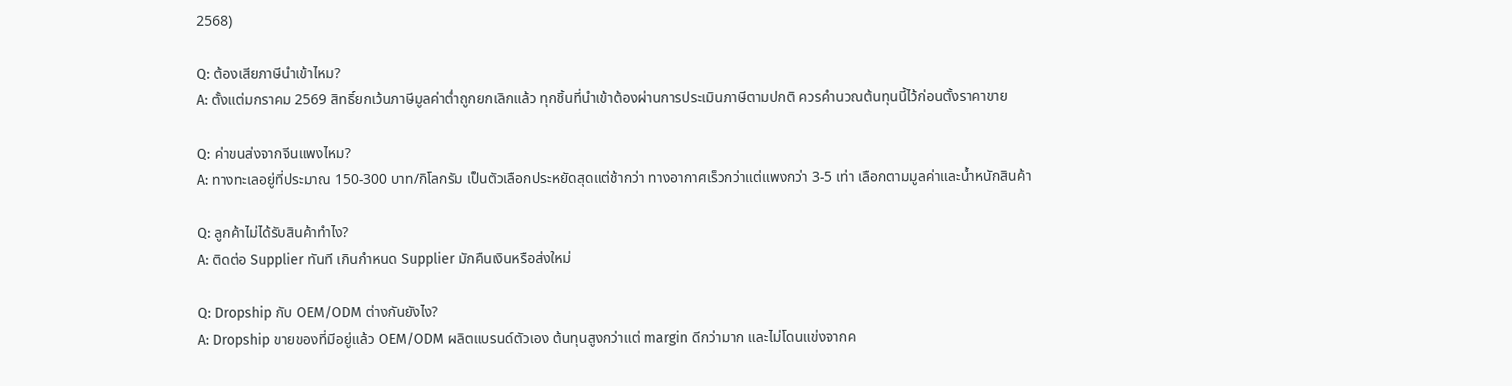2568)

Q: ต้องเสียภาษีนำเข้าไหม?
A: ตั้งแต่มกราคม 2569 สิทธิ์ยกเว้นภาษีมูลค่าต่ำถูกยกเลิกแล้ว ทุกชิ้นที่นำเข้าต้องผ่านการประเมินภาษีตามปกติ ควรคำนวณต้นทุนนี้ไว้ก่อนตั้งราคาขาย

Q: ค่าขนส่งจากจีนแพงไหม?
A: ทางทะเลอยู่ที่ประมาณ 150-300 บาท/กิโลกรัม เป็นตัวเลือกประหยัดสุดแต่ช้ากว่า ทางอากาศเร็วกว่าแต่แพงกว่า 3-5 เท่า เลือกตามมูลค่าและน้ำหนักสินค้า

Q: ลูกค้าไม่ได้รับสินค้าทำไง?
A: ติดต่อ Supplier ทันที เกินกำหนด Supplier มักคืนเงินหรือส่งใหม่

Q: Dropship กับ OEM/ODM ต่างกันยังไง?
A: Dropship ขายของที่มีอยู่แล้ว OEM/ODM ผลิตแบรนด์ตัวเอง ต้นทุนสูงกว่าแต่ margin ดีกว่ามาก และไม่โดนแข่งจากค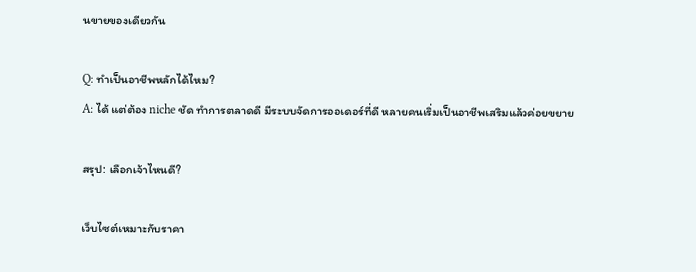นขายของเดียวกัน

Q: ทำเป็นอาชีพหลักได้ไหม?
A: ได้ แต่ต้อง niche ชัด ทำการตลาดดี มีระบบจัดการออเดอร์ที่ดี หลายคนเริ่มเป็นอาชีพเสริมแล้วค่อยขยาย

สรุป: เลือกเจ้าไหนดี?

เว็บไซต์เหมาะกับราคา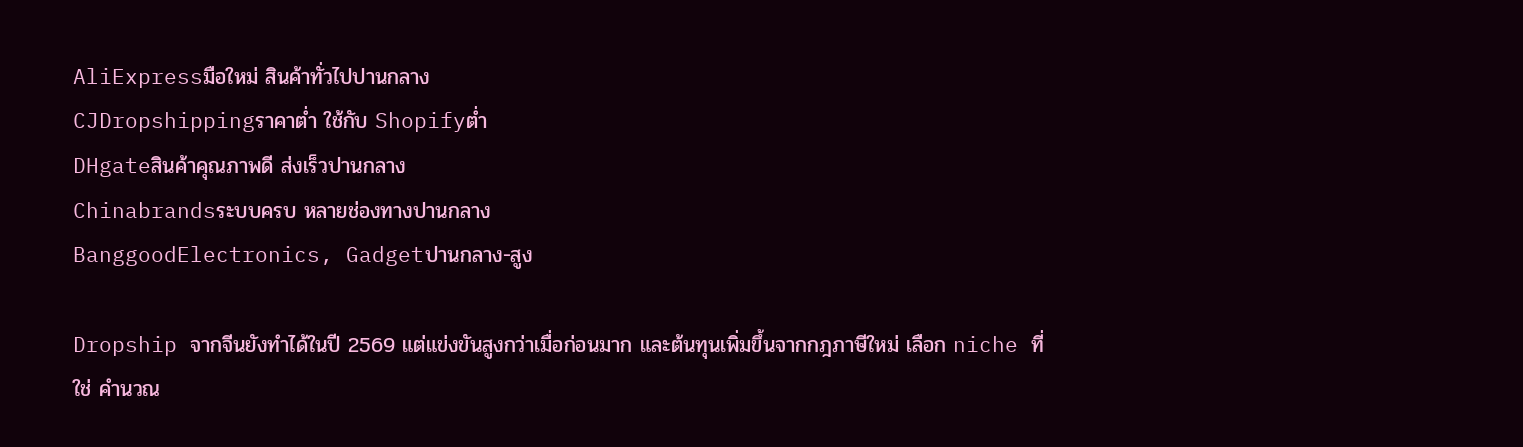AliExpressมือใหม่ สินค้าทั่วไปปานกลาง
CJDropshippingราคาต่ำ ใช้กับ Shopifyต่ำ
DHgateสินค้าคุณภาพดี ส่งเร็วปานกลาง
Chinabrandsระบบครบ หลายช่องทางปานกลาง
BanggoodElectronics, Gadgetปานกลาง-สูง

Dropship จากจีนยังทำได้ในปี 2569 แต่แข่งขันสูงกว่าเมื่อก่อนมาก และต้นทุนเพิ่มขึ้นจากกฎภาษีใหม่ เลือก niche ที่ใช่ คำนวณ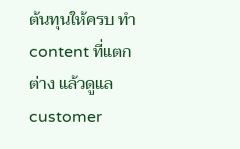ต้นทุนให้ครบ ทำ content ที่แตกต่าง แล้วดูแล customer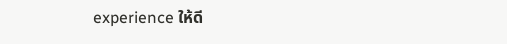experience ให้ดี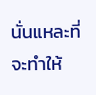นั่นแหละที่จะทำให้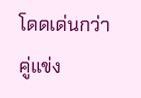โดดเด่นกว่าคู่แข่ง